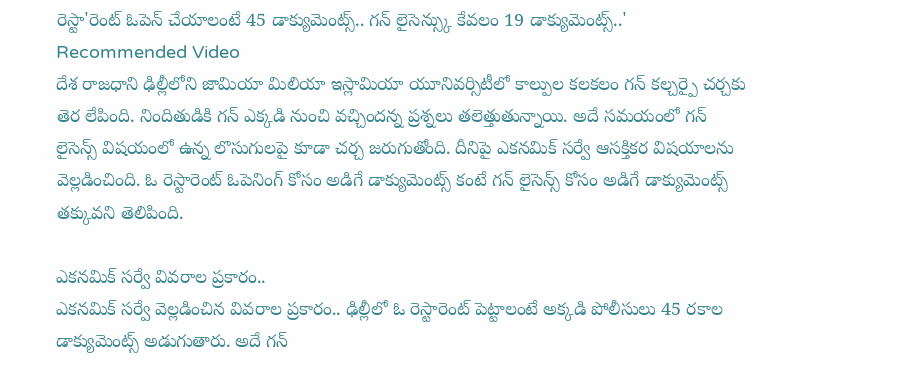రెస్టా'రెంట్ ఓపెన్ చేయాలంటే 45 డాక్యుమెంట్స్.. గన్ లైసెన్స్కు కేవలం 19 డాక్యుమెంట్స్..'
Recommended Video
దేశ రాజధాని ఢిల్లీలోని జామియా మిలియా ఇస్లామియా యూనివర్సిటీలో కాల్పుల కలకలం గన్ కల్చర్పై చర్చకు తెర లేపింది. నిందితుడికి గన్ ఎక్కడి నుంచి వచ్చిందన్న ప్రశ్నలు తలెత్తుతున్నాయి. అదే సమయంలో గన్ లైసెన్స్ విషయంలో ఉన్న లొసుగులపై కూడా చర్చ జరుగుతోంది. దీనిపై ఎకనమిక్ సర్వే ఆసక్తికర విషయాలను వెల్లడించింది. ఓ రెస్టారెంట్ ఓపెనింగ్ కోసం అడిగే డాక్యుమెంట్స్ కంటే గన్ లైసెన్స్ కోసం అడిగే డాక్యుమెంట్స్ తక్కువని తెలిపింది.

ఎకనమిక్ సర్వే వివరాల ప్రకారం..
ఎకనమిక్ సర్వే వెల్లడించిన వివరాల ప్రకారం.. ఢిల్లీలో ఓ రెస్టారెంట్ పెట్టాలంటే అక్కడి పోలీసులు 45 రకాల డాక్యుమెంట్స్ అడుగుతారు. అదే గన్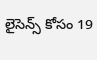లైసెన్స్ కోసం 19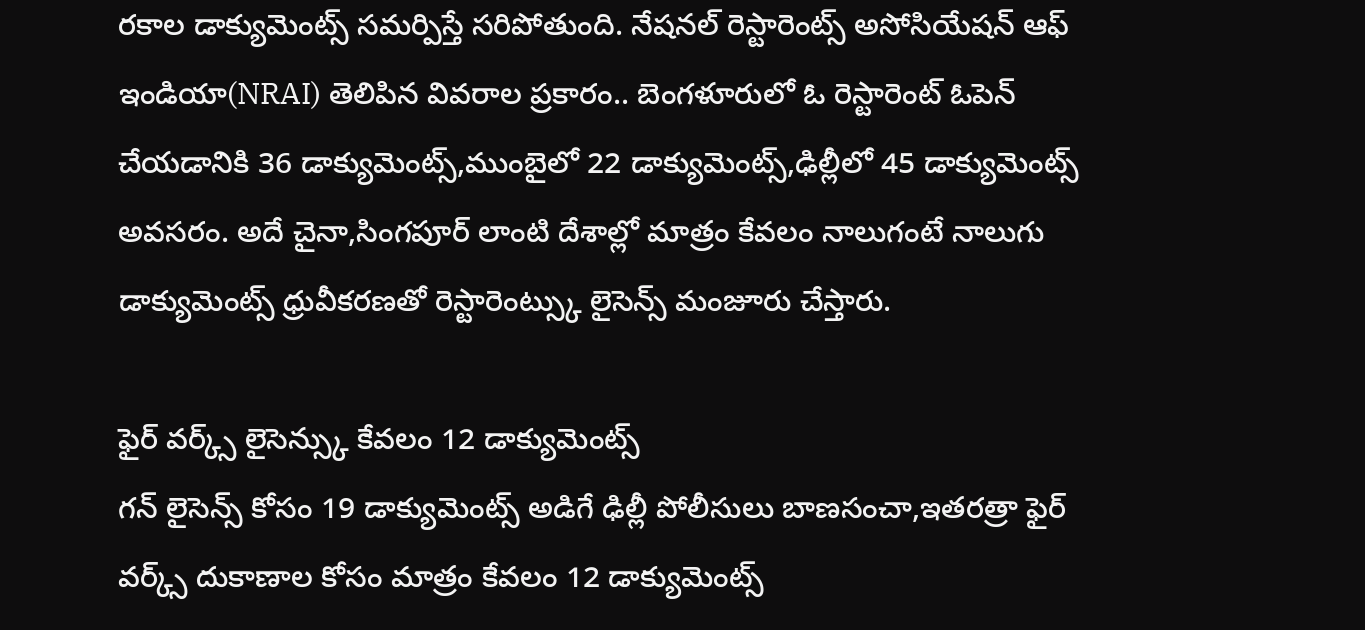రకాల డాక్యుమెంట్స్ సమర్పిస్తే సరిపోతుంది. నేషనల్ రెస్టారెంట్స్ అసోసియేషన్ ఆఫ్ ఇండియా(NRAI) తెలిపిన వివరాల ప్రకారం.. బెంగళూరులో ఓ రెస్టారెంట్ ఓపెన్ చేయడానికి 36 డాక్యుమెంట్స్,ముంబైలో 22 డాక్యుమెంట్స్,ఢిల్లీలో 45 డాక్యుమెంట్స్ అవసరం. అదే చైనా,సింగపూర్ లాంటి దేశాల్లో మాత్రం కేవలం నాలుగంటే నాలుగు డాక్యుమెంట్స్ ధ్రువీకరణతో రెస్టారెంట్స్కు లైసెన్స్ మంజూరు చేస్తారు.

ఫైర్ వర్క్స్ లైసెన్స్కు కేవలం 12 డాక్యుమెంట్స్
గన్ లైసెన్స్ కోసం 19 డాక్యుమెంట్స్ అడిగే ఢిల్లీ పోలీసులు బాణసంచా,ఇతరత్రా ఫైర్ వర్క్స్ దుకాణాల కోసం మాత్రం కేవలం 12 డాక్యుమెంట్స్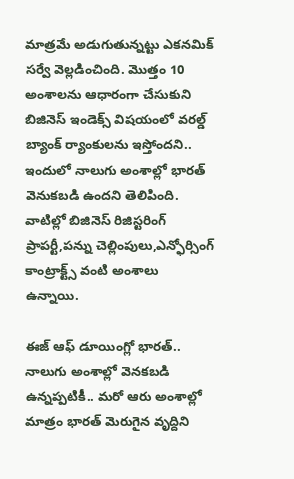మాత్రమే అడుగుతున్నట్టు ఎకనమిక్ సర్వే వెల్లడించింది. మొత్తం 10 అంశాలను ఆధారంగా చేసుకుని బిజినెస్ ఇండెక్స్ విషయంలో వరల్డ్ బ్యాంక్ ర్యాంకులను ఇస్తోందని.. ఇందులో నాలుగు అంశాల్లో భారత్ వెనుకబడి ఉందని తెలిపింది. వాటిల్లో బిజినెస్ రిజిస్టరింగ్ ప్రాపర్టీ,పన్ను చెల్లింపులు,ఎన్ఫోర్సింగ్ కాంట్రాక్ట్స్ వంటి అంశాలు ఉన్నాయి.

ఈజ్ ఆఫ్ డూయింగ్లో భారత్..
నాలుగు అంశాల్లో వెనకబడి ఉన్నప్పటికీ.. మరో ఆరు అంశాల్లో మాత్రం భారత్ మెరుగైన వృద్దిని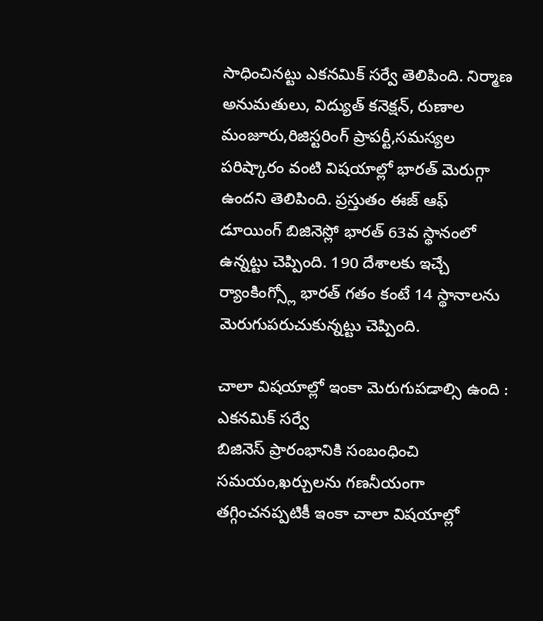సాధించినట్టు ఎకనమిక్ సర్వే తెలిపింది. నిర్మాణ అనుమతులు, విద్యుత్ కనెక్షన్, రుణాల మంజూరు,రిజిస్టరింగ్ ప్రాపర్టీ,సమస్యల పరిష్కారం వంటి విషయాల్లో భారత్ మెరుగ్గా ఉందని తెలిపింది. ప్రస్తుతం ఈజ్ ఆఫ్ డూయింగ్ బిజినెస్లో భారత్ 63వ స్థానంలో ఉన్నట్టు చెప్పింది. 190 దేశాలకు ఇచ్చే ర్యాంకింగ్స్లో భారత్ గతం కంటే 14 స్థానాలను మెరుగుపరుచుకున్నట్టు చెప్పింది.

చాలా విషయాల్లో ఇంకా మెరుగుపడాల్సి ఉంది : ఎకనమిక్ సర్వే
బిజినెస్ ప్రారంభానికి సంబంధించి సమయం,ఖర్చులను గణనీయంగా తగ్గించనప్పటికీ ఇంకా చాలా విషయాల్లో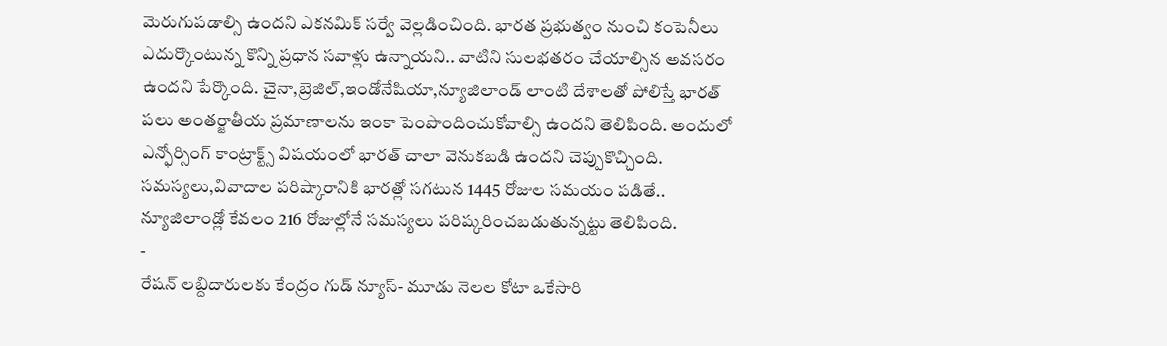మెరుగుపడాల్సి ఉందని ఎకనమిక్ సర్వే వెల్లడించింది. భారత ప్రభుత్వం నుంచి కంపెనీలు ఎదుర్కొంటున్న కొన్ని ప్రధాన సవాళ్లు ఉన్నాయని.. వాటిని సులభతరం చేయాల్సిన అవసరం ఉందని పేర్కొంది. చైనా,బ్రెజిల్,ఇండోనేషియా,న్యూజిలాండ్ లాంటి దేశాలతో పోలిస్తే భారత్ పలు అంతర్జాతీయ ప్రమాణాలను ఇంకా పెంపొందించుకోవాల్సి ఉందని తెలిపింది. అందులో ఎన్ఫోర్సింగ్ కాంట్రాక్ట్స్ విషయంలో భారత్ చాలా వెనుకబడి ఉందని చెప్పుకొచ్చింది. సమస్యలు,వివాదాల పరిష్కారానికి భారత్లో సగటున 1445 రోజుల సమయం పడితే.. న్యూజిలాండ్లో కేవలం 216 రోజుల్లోనే సమస్యలు పరిష్కరించబడుతున్నట్టు తెలిపింది.
-
రేషన్ లబ్దిదారులకు కేంద్రం గుడ్ న్యూస్- మూడు నెలల కోటా ఒకేసారి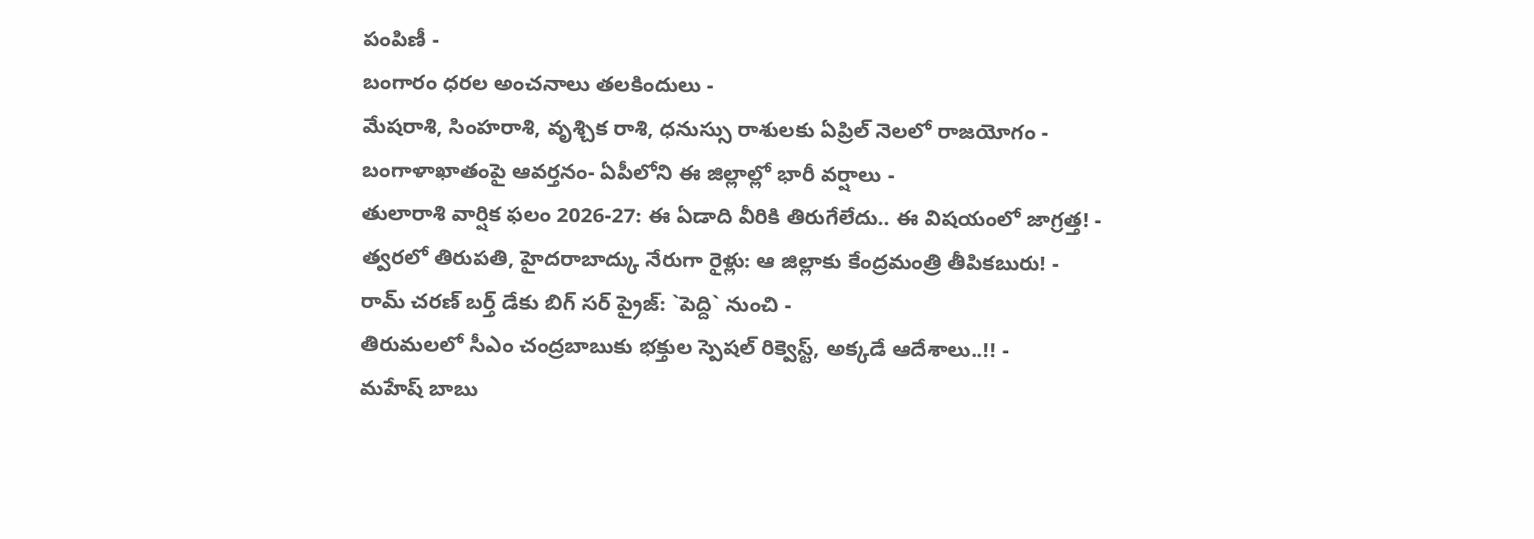పంపిణీ -
బంగారం ధరల అంచనాలు తలకిందులు -
మేషరాశి, సింహరాశి, వృశ్చిక రాశి, ధనుస్సు రాశులకు ఏప్రిల్ నెలలో రాజయోగం -
బంగాళాఖాతంపై ఆవర్తనం- ఏపీలోని ఈ జిల్లాల్లో భారీ వర్షాలు -
తులారాశి వార్షిక ఫలం 2026-27: ఈ ఏడాది వీరికి తిరుగేలేదు.. ఈ విషయంలో జాగ్రత్త! -
త్వరలో తిరుపతి, హైదరాబాద్కు నేరుగా రైళ్లు: ఆ జిల్లాకు కేంద్రమంత్రి తీపికబురు! -
రామ్ చరణ్ బర్త్ డేకు బిగ్ సర్ ప్రైజ్: `పెద్ది` నుంచి -
తిరుమలలో సీఎం చంద్రబాబుకు భక్తుల స్పెషల్ రిక్వెస్ట్, అక్కడే ఆదేశాలు..!! -
మహేష్ బాబు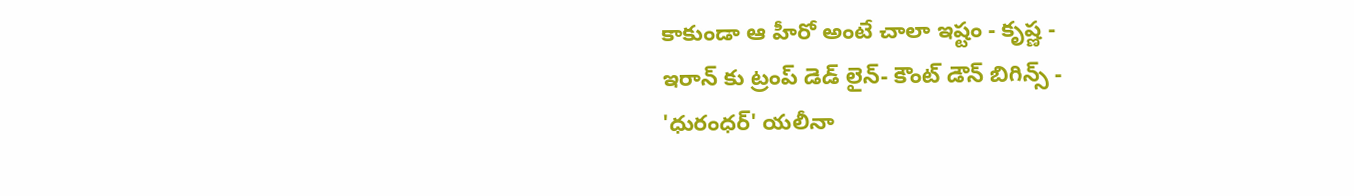కాకుండా ఆ హీరో అంటే చాలా ఇష్టం - కృష్ణ -
ఇరాన్ కు ట్రంప్ డెడ్ లైన్- కౌంట్ డౌన్ బిగిన్స్ -
'ధురంధర్' యలీనా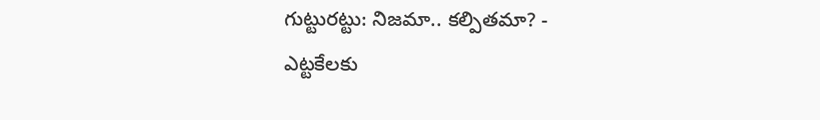గుట్టురట్టు: నిజమా.. కల్పితమా? -
ఎట్టకేలకు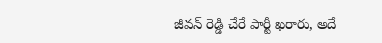జీవన్ రెడ్డి చేరే పార్టీ ఖరారు, అదే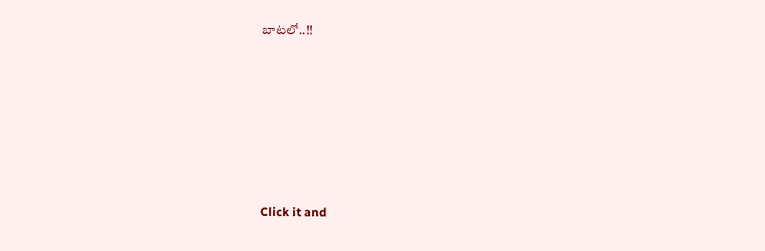బాటలో..!!












Click it and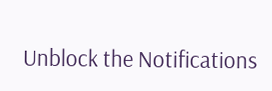Unblock the Notifications